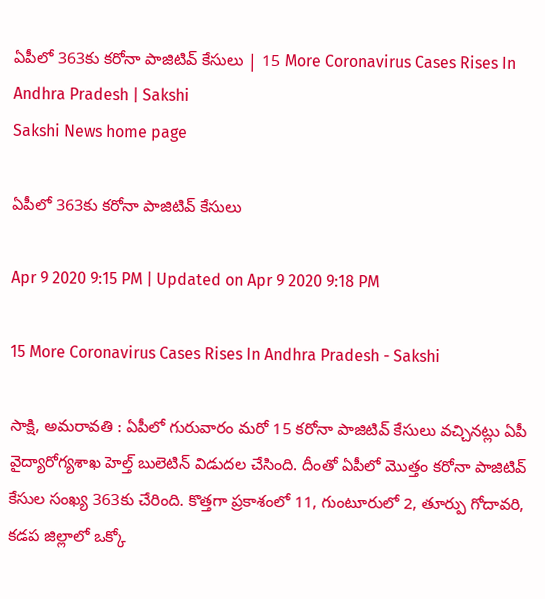ఏపీలో 363కు కరోనా పాజిటివ్‌ కేసులు | 15 More Coronavirus Cases Rises In Andhra Pradesh | Sakshi
Sakshi News home page

ఏపీలో 363కు కరోనా పాజిటివ్‌ కేసులు

Apr 9 2020 9:15 PM | Updated on Apr 9 2020 9:18 PM

15 More Coronavirus Cases Rises In Andhra Pradesh - Sakshi

సాక్షి, అమరావతి : ఏపీలో గురువారం మరో 15 కరోనా పాజిటివ్‌ కేసులు వచ్చినట్లు ఏపీ వైద్యారోగ్యశాఖ హెల్త్‌ బులెటిన్‌ విడుదల చేసింది. దీంతో ఏపీలో మొత్తం కరోనా పాజిటివ్‌ కేసుల సంఖ్య 363కు చేరింది. కొత్తగా ప్రకాశంలో 11, గుంటూరులో 2, తూర్పు గోదావరి, కడప జిల్లాలో ఒక్కో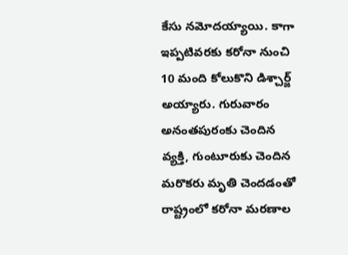కేసు నమోదయ్యాయి. కాగా ఇప్పటివరకు కరోనా నుంచి 10 మంది కోలుకొని డిశ్చార్జ్‌ అయ్యారు. గురువారం అనంతపురంకు చెందిన వ్యక్తి, గుంటూరుకు చెందిన మరొకరు మృతి చెందడంతో రాష్ట్రంలో కరోనా మరణాల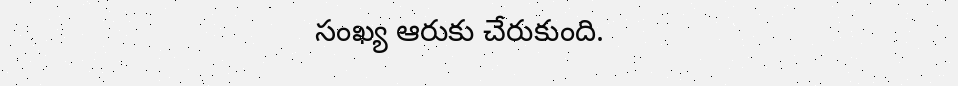సంఖ్య ఆరుకు చేరుకుంది.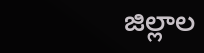జిల్లాల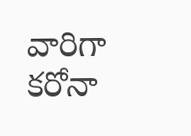వారిగా కరోనా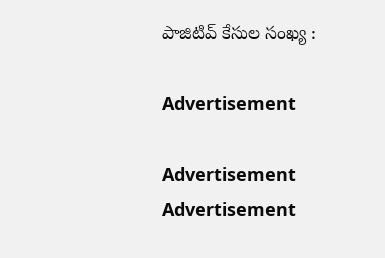పాజిటివ్‌ కేసుల సంఖ్య :

Advertisement

Advertisement
Advertisement